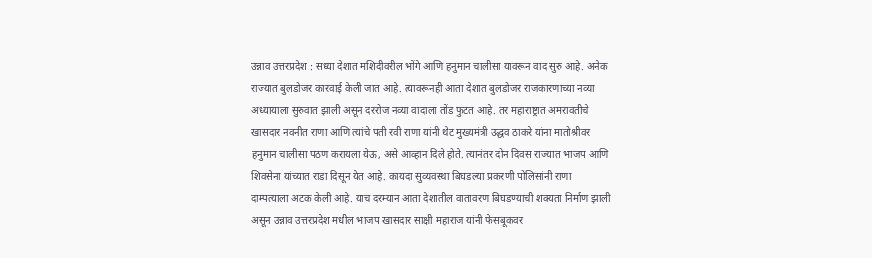उन्नाव उत्तरप्रदेश : सध्या देशात मशिदीवरील भोंगे आणि हनुमान चालीसा यावरून वाद सुरु आहे. अनेक राज्यात बुलडोजर कारवाई केली जात आहे. त्यावरूनही आता देशात बुलडोजर राजकारणाच्या नव्या अध्यायाला सुरुवात झाली असून दररोज नव्या वादाला तोंड फुटत आहे. तर महाराष्ट्रात अमरावतीचे खासदार नवनीत राणा आणि त्यांचे पती रवी राणा यांनी थेट मुख्यमंत्री उद्धव ठाकरे यांना मातोश्रीवर हनुमान चालीसा पठण करायला येऊ, असे आव्हान दिले होते. त्यानंतर दोन दिवस राज्यात भाजप आणि शिवसेना यांच्यात राडा दिसून येत आहे. कायदा सुव्यवस्था बिघडल्या प्रकरणी पोलिसांनी राणा दाम्पत्याला अटक केली आहे. याच दरम्यान आता देशातील वातावरण बिघडण्याची शक्यता निर्माण झाली असून उन्नाव उत्तरप्रदेश मधील भाजप खासदार साक्षी महाराज यांनी फेसबूकवर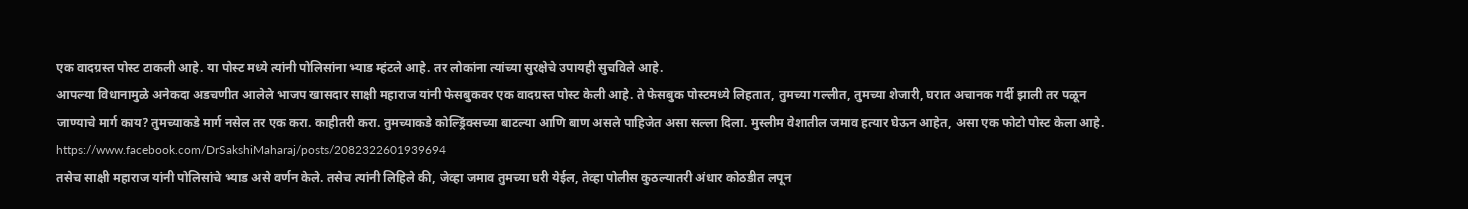एक वादग्रस्त पोस्ट टाकली आहे. या पोस्ट मध्ये त्यांनी पोलिसांना भ्याड म्हंटले आहे. तर लोकांना त्यांच्या सुरक्षेचे उपायही सुचविले आहे.
आपल्या विधानामुळे अनेकदा अडचणीत आलेले भाजप खासदार साक्षी महाराज यांनी फेसबुकवर एक वादग्रस्त पोस्ट केली आहे. ते फेसबुक पोस्टमध्ये लिहतात, तुमच्या गल्लीत, तुमच्या शेजारी, घरात अचानक गर्दी झाली तर पळून जाण्याचे मार्ग काय? तुमच्याकडे मार्ग नसेल तर एक करा. काहीतरी करा. तुमच्याकडे कोल्ड्रिंक्सच्या बाटल्या आणि बाण असले पाहिजेत असा सल्ला दिला. मुस्लीम वेशातील जमाव हत्यार घेऊन आहेत, असा एक फोटो पोस्ट केला आहे.
https://www.facebook.com/DrSakshiMaharaj/posts/2082322601939694
तसेच साक्षी महाराज यांनी पोलिसांचे भ्याड असे वर्णन केले. तसेच त्यांनी लिहिले की, जेव्हा जमाव तुमच्या घरी येईल, तेव्हा पोलीस कुठल्यातरी अंधार कोठडीत लपून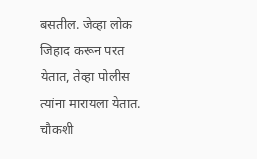बसतील. जेव्हा लोक जिहाद करून परत येतात, तेव्हा पोलीस त्यांना मारायला येतात. चौकशी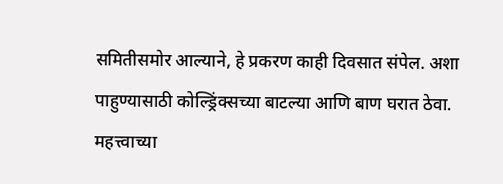समितीसमोर आल्याने, हे प्रकरण काही दिवसात संपेल. अशा पाहुण्यासाठी कोल्ड्रिंक्सच्या बाटल्या आणि बाण घरात ठेवा.
महत्त्वाच्या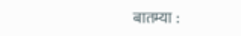बातम्या :